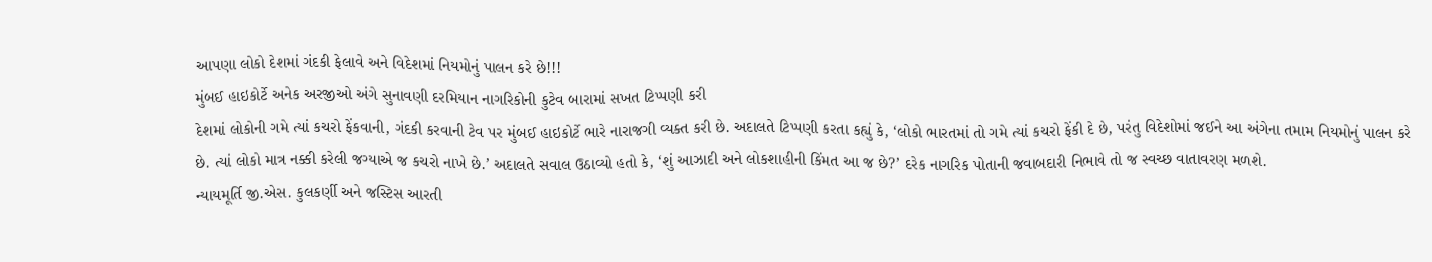આપણા લોકો દેશમાં ગંદકી ફેલાવે અને વિદેશમાં નિયમોનું પાલન કરે છે!!!
મુંબઈ હાઇકોર્ટે અનેક અરજીઓ અંગે સુનાવણી દરમિયાન નાગરિકોની કુટેવ બારામાં સખત ટિપ્પણી કરી
દેશમાં લોકોની ગમે ત્યાં કચરો ફેંકવાની, ગંદકી કરવાની ટેવ પર મુંબઈ હાઇકોર્ટે ભારે નારાજગી વ્યક્ત કરી છે. અદાલતે ટિપ્પણી કરતા કહ્યું કે, ‘લોકો ભારતમાં તો ગમે ત્યાં કચરો ફેંકી દે છે, પરંતુ વિદેશોમાં જઈને આ અંગેના તમામ નિયમોનું પાલન કરે છે. ત્યાં લોકો માત્ર નક્કી કરેલી જગ્યાએ જ કચરો નાખે છે.’ અદાલતે સવાલ ઉઠાવ્યો હતો કે, ‘શું આઝાદી અને લોકશાહીની કિંમત આ જ છે?’ દરેક નાગરિક પોતાની જવાબદારી નિભાવે તો જ સ્વચ્છ વાતાવરણ મળશે.
ન્યાયમૂર્તિ જી.એસ. કુલકર્ણી અને જસ્ટિસ આરતી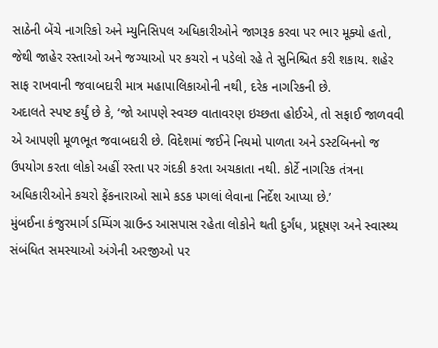સાઠેની બેંચે નાગરિકો અને મ્યુનિસિપલ અધિકારીઓને જાગરૂક કરવા પર ભાર મૂક્યો હતો, જેથી જાહેર રસ્તાઓ અને જગ્યાઓ પર કચરો ન પડેલો રહે તે સુનિશ્ચિત કરી શકાય. શહેર સાફ રાખવાની જવાબદારી માત્ર મહાપાલિકાઓની નથી, દરેક નાગરિકની છે.
અદાલતે સ્પષ્ટ કર્યું છે કે, ‘જો આપણે સ્વચ્છ વાતાવરણ ઇચ્છતા હોઈએ, તો સફાઈ જાળવવી એ આપણી મૂળભૂત જવાબદારી છે. વિદેશમાં જઈને નિયમો પાળતા અને ડસ્ટબિનનો જ ઉપયોગ કરતા લોકો અહીં રસ્તા પર ગંદકી કરતા અચકાતા નથી. કોર્ટે નાગરિક તંત્રના અધિકારીઓને કચરો ફેંકનારાઓ સામે કડક પગલાં લેવાના નિર્દેશ આપ્યા છે.’
મુંબઈના કંજુરમાર્ગ ડમ્પિંગ ગ્રાઉન્ડ આસપાસ રહેતા લોકોને થતી દુર્ગંધ, પ્રદૂષણ અને સ્વાસ્થ્ય સંબંધિત સમસ્યાઓ અંગેની અરજીઓ પર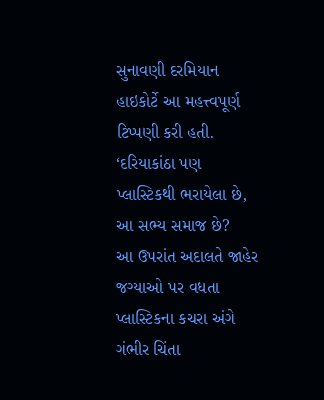સુનાવણી દરમિયાન હાઇકોર્ટે આ મહત્ત્વપૂર્ણ ટિપ્પણી કરી હતી.
‘દરિયાકાંઠા પણ પ્લાસ્ટિકથી ભરાયેલા છે, આ સભ્ય સમાજ છે?
આ ઉપરાંત અદાલતે જાહેર જગ્યાઓ પર વધતા પ્લાસ્ટિકના કચરા અંગે ગંભીર ચિંતા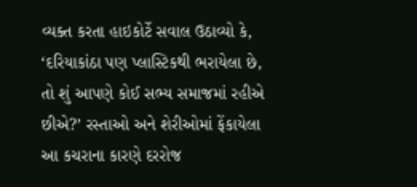વ્યક્ત કરતા હાઇકોર્ટે સવાલ ઉઠાવ્યો કે, ‘દરિયાકાંઠા પણ પ્લાસ્ટિકથી ભરાયેલા છે, તો શું આપણે કોઈ સભ્ય સમાજમાં રહીએ છીએ?’ રસ્તાઓ અને શેરીઓમાં ફેંકાયેલા આ કચરાના કારણે દરરોજ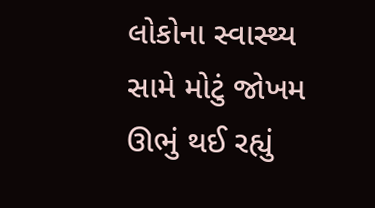લોકોના સ્વાસ્થ્ય સામે મોટું જોખમ ઊભું થઈ રહ્યું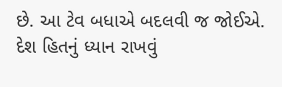છે. આ ટેવ બધાએ બદલવી જ જોઈએ. દેશ હિતનું ધ્યાન રાખવું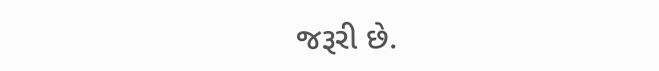જરૂરી છે.